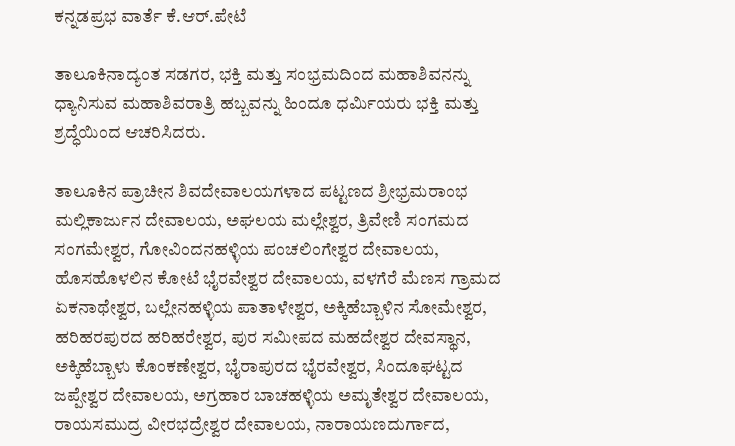ಕನ್ನಡಪ್ರಭ ವಾರ್ತೆ ಕೆ.ಆರ್.ಪೇಟೆ

ತಾಲೂಕಿನಾದ್ಯಂತ ಸಡಗರ, ಭಕ್ತಿ ಮತ್ತು ಸಂಭ್ರಮದಿಂದ ಮಹಾಶಿವನನ್ನು ಧ್ಯಾನಿಸುವ ಮಹಾಶಿವರಾತ್ರಿ ಹಬ್ಬವನ್ನು ಹಿಂದೂ ಧರ್ಮಿಯರು ಭಕ್ತಿ ಮತ್ತು ಶ್ರದ್ಧೆಯಿಂದ ಆಚರಿಸಿದರು.

ತಾಲೂಕಿನ ಪ್ರಾಚೀನ ಶಿವದೇವಾಲಯಗಳಾದ ಪಟ್ಟಣದ ಶ್ರೀಭ್ರಮರಾಂಭ ಮಲ್ಲಿಕಾರ್ಜುನ ದೇವಾಲಯ, ಅಘಲಯ ಮಲ್ಲೇಶ್ವರ, ತ್ರಿವೇಣಿ ಸಂಗಮದ ಸಂಗಮೇಶ್ವರ, ಗೋವಿಂದನಹಳ್ಳಿಯ ಪಂಚಲಿಂಗೇಶ್ವರ ದೇವಾಲಯ, ಹೊಸಹೊಳಲಿನ ಕೋಟೆ ಭೈರವೇಶ್ವರ ದೇವಾಲಯ, ವಳಗೆರೆ ಮೆಣಸ ಗ್ರಾಮದ ಏಕನಾಥೇಶ್ವರ, ಬಲ್ಲೇನಹಳ್ಳಿಯ ಪಾತಾಳೇಶ್ವರ, ಅಕ್ಕಿಹೆಬ್ಬಾಳಿನ ಸೋಮೇಶ್ವರ, ಹರಿಹರಪುರದ ಹರಿಹರೇಶ್ವರ, ಪುರ ಸಮೀಪದ ಮಹದೇಶ್ವರ ದೇವಸ್ಥಾನ, ಅಕ್ಕಿಹೆಬ್ಬಾಳು ಕೊಂಕಣೇಶ್ವರ, ಭೈರಾಪುರದ ಭೈರವೇಶ್ವರ, ಸಿಂದೂಘಟ್ಟದ ಜಪ್ಪೇಶ್ವರ ದೇವಾಲಯ, ಅಗ್ರಹಾರ ಬಾಚಹಳ್ಳಿಯ ಅಮೃತೇಶ್ವರ ದೇವಾಲಯ, ರಾಯಸಮುದ್ರ ವೀರಭದ್ರೇಶ್ವರ ದೇವಾಲಯ, ನಾರಾಯಣದುರ್ಗಾದ,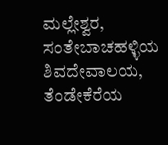ಮಲ್ಲೇಶ್ವರ, ಸಂತೇಬಾಚಹಳ್ಳಿಯ ಶಿವದೇವಾಲಯ, ತೆಂಡೇಕೆರೆಯ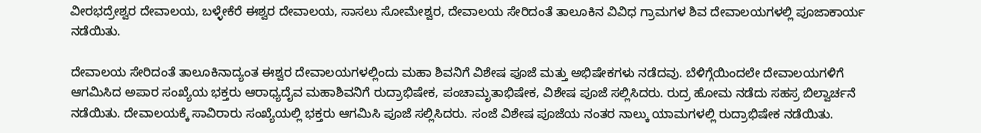ವೀರಭದ್ರೇಶ್ವರ ದೇವಾಲಯ, ಬಳ್ಳೇಕೆರೆ ಈಶ್ವರ ದೇವಾಲಯ, ಸಾಸಲು ಸೋಮೇಶ್ವರ, ದೇವಾಲಯ ಸೇರಿದಂತೆ ತಾಲೂಕಿನ ವಿವಿಧ ಗ್ರಾಮಗಳ ಶಿವ ದೇವಾಲಯಗಳಲ್ಲಿ ಪೂಜಾಕಾರ್ಯ ನಡೆಯಿತು.

ದೇವಾಲಯ ಸೇರಿದಂತೆ ತಾಲೂಕಿನಾದ್ಯಂತ ಈಶ್ವರ ದೇವಾಲಯಗಳಲ್ಲಿಂದು ಮಹಾ ಶಿವನಿಗೆ ವಿಶೇಷ ಪೂಜೆ ಮತ್ತು ಅಭಿಷೇಕಗಳು ನಡೆದವು. ಬೆಳಿಗ್ಗೆಯಿಂದಲೇ ದೇವಾಲಯಗಳಿಗೆ ಆಗಮಿಸಿದ ಅಪಾರ ಸಂಖ್ಯೆಯ ಭಕ್ತರು ಆರಾಧ್ಯದೈವ ಮಹಾಶಿವನಿಗೆ ರುದ್ರಾಭಿಷೇಕ, ಪಂಚಾಮೃತಾಭಿಷೇಕ, ವಿಶೇಷ ಪೂಜೆ ಸಲ್ಲಿಸಿದರು. ರುದ್ರ ಹೋಮ ನಡೆದು ಸಹಸ್ರ ಬಿಲ್ವಾರ್ಚನೆ ನಡೆಯಿತು. ದೇವಾಲಯಕ್ಕೆ ಸಾವಿರಾರು ಸಂಖ್ಯೆಯಲ್ಲಿ ಭಕ್ತರು ಆಗಮಿಸಿ ಪೂಜೆ ಸಲ್ಲಿಸಿದರು. ಸಂಜೆ ವಿಶೇಷ ಪೂಜೆಯ ನಂತರ ನಾಲ್ಕು ಯಾಮಗಳಲ್ಲಿ ರುದ್ರಾಭಿಷೇಕ ನಡೆಯಿತು.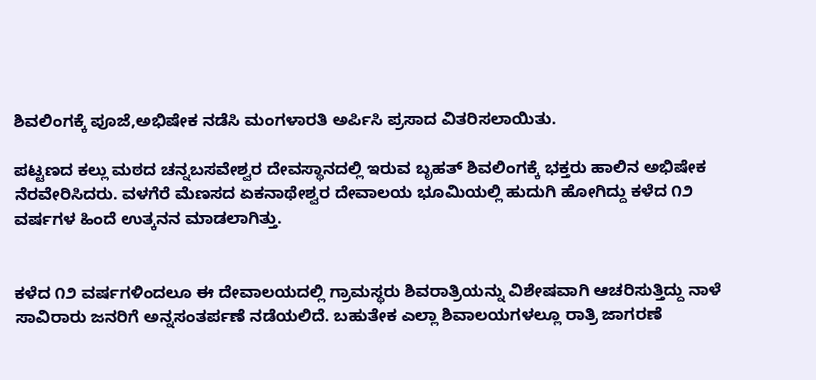ಶಿವಲಿಂಗಕ್ಕೆ ಪೂಜೆ,ಅಭಿಷೇಕ ನಡೆಸಿ ಮಂಗಳಾರತಿ ಅರ್ಪಿಸಿ ಪ್ರಸಾದ ವಿತರಿಸಲಾಯಿತು.

ಪಟ್ಟಣದ ಕಲ್ಲು ಮಠದ ಚನ್ನಬಸವೇಶ್ವರ ದೇವಸ್ಥಾನದಲ್ಲಿ ಇರುವ ಬೃಹತ್ ಶಿವಲಿಂಗಕ್ಕೆ ಭಕ್ತರು ಹಾಲಿನ ಅಭಿಷೇಕ ನೆರವೇರಿಸಿದರು. ವಳಗೆರೆ ಮೆಣಸದ ಏಕನಾಥೇಶ್ವರ ದೇವಾಲಯ ಭೂಮಿಯಲ್ಲಿ ಹುದುಗಿ ಹೋಗಿದ್ದು ಕಳೆದ ೧೨ ವರ್ಷಗಳ ಹಿಂದೆ ಉತ್ಕನನ ಮಾಡಲಾಗಿತ್ತು.


ಕಳೆದ ೧೨ ವರ್ಷಗಳಿಂದಲೂ ಈ ದೇವಾಲಯದಲ್ಲಿ ಗ್ರಾಮಸ್ಥರು ಶಿವರಾತ್ರಿಯನ್ನು ವಿಶೇಷವಾಗಿ ಆಚರಿಸುತ್ತಿದ್ದು ನಾಳೆ ಸಾವಿರಾರು ಜನರಿಗೆ ಅನ್ನಸಂತರ್ಪಣೆ ನಡೆಯಲಿದೆ. ಬಹುತೇಕ ಎಲ್ಲಾ ಶಿವಾಲಯಗಳಲ್ಲೂ ರಾತ್ರಿ ಜಾಗರಣೆ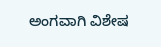ಅಂಗವಾಗಿ ವಿಶೇಷ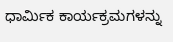ಧಾರ್ಮಿಕ ಕಾರ್ಯಕ್ರಮಗಳನ್ನು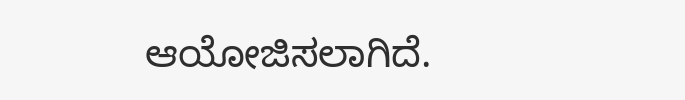ಆಯೋಜಿಸಲಾಗಿದೆ.